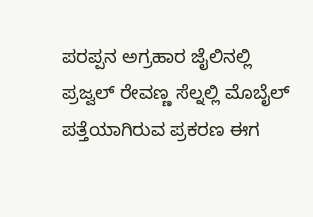ಪರಪ್ಪನ ಅಗ್ರಹಾರ ಜೈಲಿನಲ್ಲಿ ಪ್ರಜ್ವಲ್ ರೇವಣ್ಣ ಸೆಲ್ನಲ್ಲಿ ಮೊಬೈಲ್ ಪತ್ತೆಯಾಗಿರುವ ಪ್ರಕರಣ ಈಗ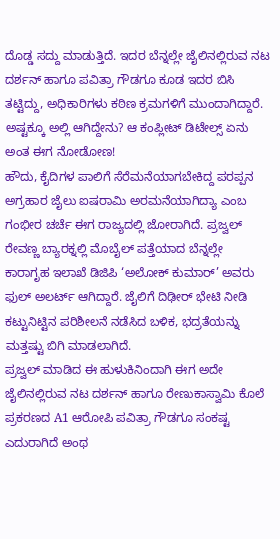ದೊಡ್ಡ ಸದ್ದು ಮಾಡುತ್ತಿದೆ. ಇದರ ಬೆನ್ನಲ್ಲೇ ಜೈಲಿನಲ್ಲಿರುವ ನಟ ದರ್ಶನ್ ಹಾಗೂ ಪವಿತ್ರಾ ಗೌಡಗೂ ಕೂಡ ಇದರ ಬಿಸಿ ತಟ್ಟಿದ್ದು, ಅಧಿಕಾರಿಗಳು ಕಠಿಣ ಕ್ರಮಗಳಿಗೆ ಮುಂದಾಗಿದ್ದಾರೆ. ಅಷ್ಟಕ್ಕೂ ಅಲ್ಲಿ ಆಗಿದ್ದೇನು? ಆ ಕಂಪ್ಲೀಟ್ ಡಿಟೇಲ್ಸ್ ಏನು ಅಂತ ಈಗ ನೋಡೋಣ!
ಹೌದು, ಕೈದಿಗಳ ಪಾಲಿಗೆ ಸೆರೆಮನೆಯಾಗಬೇಕಿದ್ದ ಪರಪ್ಪನ ಅಗ್ರಹಾರ ಜೈಲು ಐಷರಾಮಿ ಅರಮನೆಯಾಗಿದ್ಯಾ ಎಂಬ ಗಂಭೀರ ಚರ್ಚೆ ಈಗ ರಾಜ್ಯದಲ್ಲಿ ಜೋರಾಗಿದೆ. ಪ್ರಜ್ವಲ್ ರೇವಣ್ಣ ಬ್ಯಾರಕ್ನಲ್ಲಿ ಮೊಬೈಲ್ ಪತ್ತೆಯಾದ ಬೆನ್ನಲ್ಲೇ ಕಾರಾಗೃಹ ಇಲಾಖೆ ಡಿಜಿಪಿ ‘ಅಲೋಕ್ ಕುಮಾರ್’ ಅವರು ಫುಲ್ ಅಲರ್ಟ್ ಆಗಿದ್ದಾರೆ. ಜೈಲಿಗೆ ದಿಢೀರ್ ಭೇಟಿ ನೀಡಿ ಕಟ್ಟುನಿಟ್ಟಿನ ಪರಿಶೀಲನೆ ನಡೆಸಿದ ಬಳಿಕ, ಭದ್ರತೆಯನ್ನು ಮತ್ತಷ್ಟು ಬಿಗಿ ಮಾಡಲಾಗಿದೆ.
ಪ್ರಜ್ವಲ್ ಮಾಡಿದ ಈ ಹುಳುಕಿನಿಂದಾಗಿ ಈಗ ಅದೇ ಜೈಲಿನಲ್ಲಿರುವ ನಟ ದರ್ಶನ್ ಹಾಗೂ ರೇಣುಕಾಸ್ವಾಮಿ ಕೊಲೆ ಪ್ರಕರಣದ A1 ಆರೋಪಿ ಪವಿತ್ರಾ ಗೌಡಗೂ ಸಂಕಷ್ಟ ಎದುರಾಗಿದೆ ಅಂಥ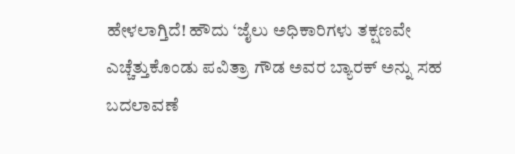ಹೇಳಲಾಗ್ತಿದೆ! ಹೌದು ‘ಜೈಲು ಅಧಿಕಾರಿಗಳು ತಕ್ಷಣವೇ ಎಚ್ಚೆತ್ತುಕೊಂಡು ಪವಿತ್ರಾ ಗೌಡ ಅವರ ಬ್ಯಾರಕ್ ಅನ್ನು ಸಹ ಬದಲಾವಣೆ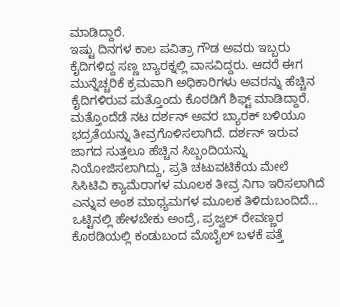ಮಾಡಿದ್ದಾರೆ.
ಇಷ್ಟು ದಿನಗಳ ಕಾಲ ಪವಿತ್ರಾ ಗೌಡ ಅವರು ಇಬ್ಬರು ಕೈದಿಗಳಿದ್ದ ಸಣ್ಣ ಬ್ಯಾರಕ್ನಲ್ಲಿ ವಾಸವಿದ್ದರು. ಆದರೆ ಈಗ ಮುನ್ನೆಚ್ಚರಿಕೆ ಕ್ರಮವಾಗಿ ಅಧಿಕಾರಿಗಳು ಅವರನ್ನು ಹೆಚ್ಚಿನ ಕೈದಿಗಳಿರುವ ಮತ್ತೊಂದು ಕೊಠಡಿಗೆ ಶಿಫ್ಟ್ ಮಾಡಿದ್ದಾರೆ.
ಮತ್ತೊಂದೆಡೆ ನಟ ದರ್ಶನ್ ಅವರ ಬ್ಯಾರಕ್ ಬಳಿಯೂ ಭದ್ರತೆಯನ್ನು ತೀವ್ರಗೊಳಿಸಲಾಗಿದೆ. ದರ್ಶನ್ ಇರುವ ಜಾಗದ ಸುತ್ತಲೂ ಹೆಚ್ಚಿನ ಸಿಬ್ಬಂದಿಯನ್ನು ನಿಯೋಜಿಸಲಾಗಿದ್ದು, ಪ್ರತಿ ಚಟುವಟಿಕೆಯ ಮೇಲೆ ಸಿಸಿಟಿವಿ ಕ್ಯಾಮೆರಾಗಳ ಮೂಲಕ ತೀವ್ರ ನಿಗಾ ಇರಿಸಲಾಗಿದೆ ಎನ್ನುವ ಅಂಶ ಮಾಧ್ಯಮಗಳ ಮೂಲಕ ತಿಳಿದುಬಂದಿದೆ…
ಒಟ್ಟಿನಲ್ಲಿ ಹೇಳಬೇಕು ಅಂದ್ರೆ, ಪ್ರಜ್ವಲ್ ರೇವಣ್ಣರ ಕೊಠಡಿಯಲ್ಲಿ ಕಂಡುಬಂದ ಮೊಬೈಲ್ ಬಳಕೆ ಪತ್ತೆ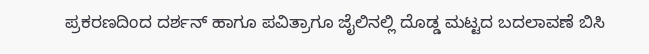ಪ್ರಕರಣದಿಂದ ದರ್ಶನ್ ಹಾಗೂ ಪವಿತ್ರಾಗೂ ಜೈಲಿನಲ್ಲಿ ದೊಡ್ಡ ಮಟ್ಟದ ಬದಲಾವಣೆ ಬಿಸಿ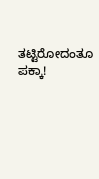ತಟ್ಟಿರೋದಂತೂ ಪಕ್ಕಾ!